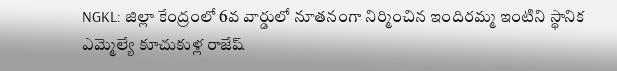NGKL: జిల్లా కేంద్రంలో 6వ వార్డులో నూతనంగా నిర్మించిన ఇందిరమ్మ ఇంటిని స్థానిక ఎమ్మెల్యే కూచుకుళ్ల రాజేష్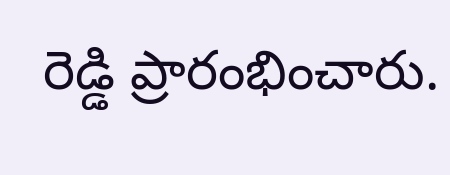రెడ్డి ప్రారంభించారు.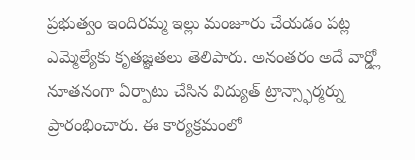ప్రభుత్వం ఇందిరమ్మ ఇల్లు మంజూరు చేయడం పట్ల ఎమ్మెల్యేకు కృతజ్ఞతలు తెలిపారు. అనంతరం అదే వార్డ్లో నూతనంగా ఏర్పాటు చేసిన విద్యుత్ ట్రాన్స్ఫార్మర్ను ప్రారంభించారు. ఈ కార్యక్రమంలో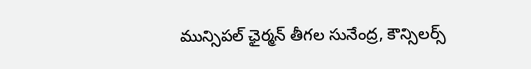మున్సిపల్ ఛైర్మన్ తీగల సునేంద్ర, కౌన్సిలర్స్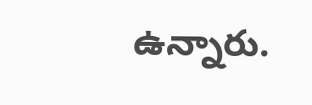ఉన్నారు.